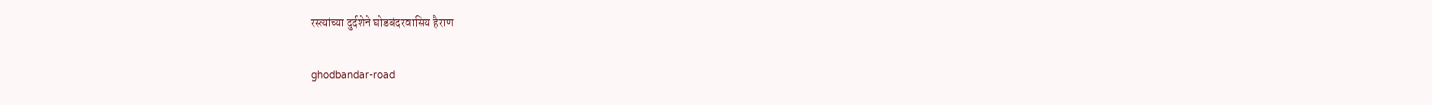रस्त्यांच्या दुर्दशेने घोडबंदरवासिय हैराण

ghodbandar-road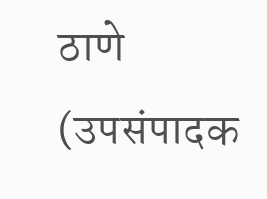ठाणे (उपसंपादक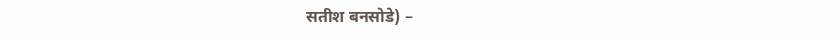सतीश बनसोडे) –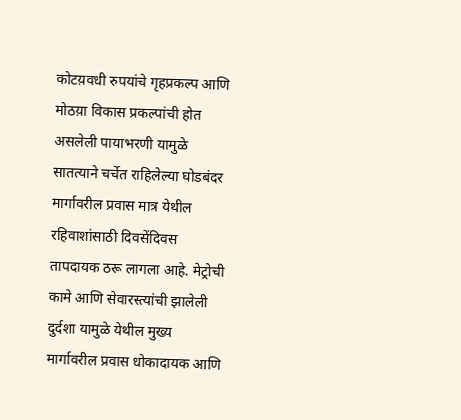कोटय़वधी रुपयांचे गृहप्रकल्प आणि मोठय़ा विकास प्रकल्पांची होत असलेली पायाभरणी यामुळे सातत्याने चर्चेत राहिलेल्या घोडबंदर मार्गावरील प्रवास मात्र येथील रहिवाशांसाठी दिवसेंदिवस तापदायक ठरू लागला आहे. मेट्रोची कामे आणि सेवारस्त्यांची झालेली दुर्दशा यामुळे येथील मुख्य मार्गावरील प्रवास धोकादायक आणि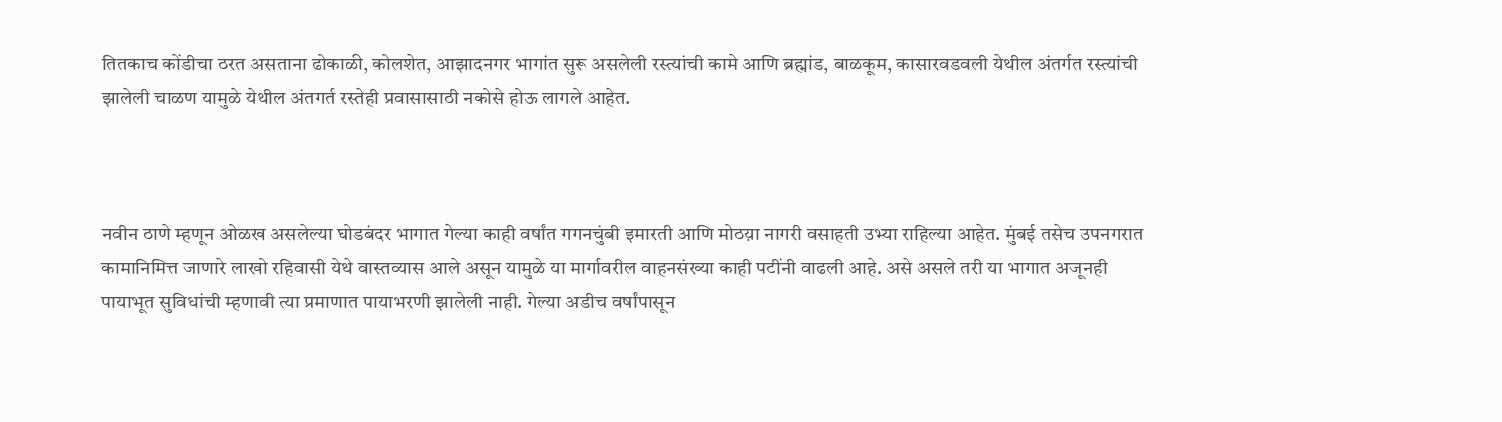तितकाच कोंडीचा ठरत असताना ढोकाळी, कोलशेत, आझादनगर भागांत सुरू असलेली रस्त्यांची कामे आणि ब्रह्मांड, बाळकूम, कासारवडवली येथील अंतर्गत रस्त्यांची झालेली चाळण यामुळे येथील अंतगर्त रस्तेही प्रवासासाठी नकोसे होऊ लागले आहेत.



नवीन ठाणे म्हणून ओळख असलेल्या घोडबंदर भागात गेल्या काही वर्षांत गगनचुंबी इमारती आणि मोठय़ा नागरी वसाहती उभ्या राहिल्या आहेत. मुंबई तसेच उपनगरात कामानिमित्त जाणारे लाखो रहिवासी येथे वास्तव्यास आले असून यामुळे या मार्गावरील वाहनसंख्या काही पटींनी वाढली आहे. असे असले तरी या भागात अजूनही पायाभूत सुविधांची म्हणावी त्या प्रमाणात पायाभरणी झालेली नाही. गेल्या अडीच वर्षांपासून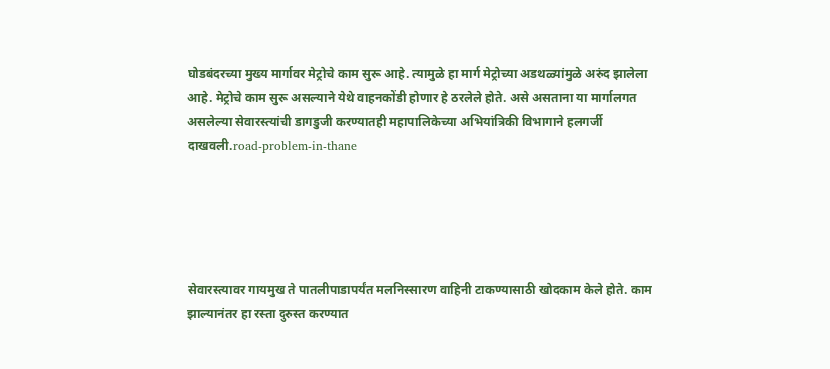घोडबंदरच्या मुख्य मार्गावर मेट्रोचे काम सुरू आहे. त्यामुळे हा मार्ग मेट्रोच्या अडथळ्यांमुळे अरुंद झालेला आहे. मेट्रोचे काम सुरू असल्याने येथे वाहनकोंडी होणार हे ठरलेले होते. असे असताना या मार्गालगत असलेल्या सेवारस्त्यांची डागडुजी करण्यातही महापालिकेच्या अभियांत्रिकी विभागाने हलगर्जी दाखवली.road-problem-in-thane





सेवारस्त्यावर गायमुख ते पातलीपाडापर्यंत मलनिस्सारण वाहिनी टाकण्यासाठी खोदकाम केले होते. काम झाल्यानंतर हा रस्ता दुरुस्त करण्यात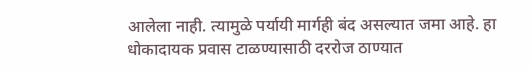आलेला नाही. त्यामुळे पर्यायी मार्गही बंद असल्यात जमा आहे. हा धोकादायक प्रवास टाळण्यासाठी दररोज ठाण्यात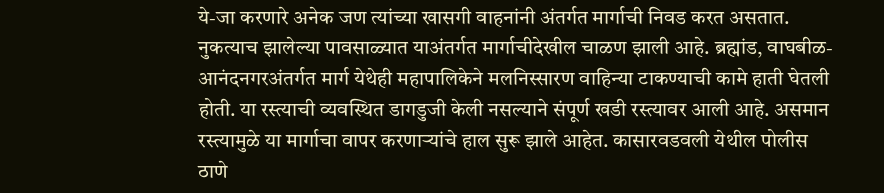ये-जा करणारे अनेक जण त्यांच्या खासगी वाहनांनी अंतर्गत मार्गाची निवड करत असतात. नुकत्याच झालेल्या पावसाळ्यात याअंतर्गत मार्गाचीदेखील चाळण झाली आहे. ब्रह्मांड, वाघबीळ-आनंदनगरअंतर्गत मार्ग येथेही महापालिकेने मलनिस्सारण वाहिन्या टाकण्याची कामे हाती घेतली होती. या रस्त्याची व्यवस्थित डागडुजी केली नसल्याने संपूर्ण खडी रस्त्यावर आली आहे. असमान रस्त्यामुळे या मार्गाचा वापर करणाऱ्यांचे हाल सुरू झाले आहेत. कासारवडवली येथील पोलीस ठाणे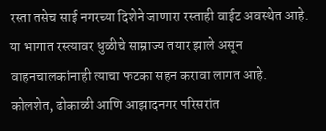रस्ता तसेच साई नगरच्या दिशेने जाणारा रस्ताही वाईट अवस्थेत आहे. या भागात रस्त्यावर धुळीचे साम्राज्य तयार झाले असून वाहनचालकांनाही त्याचा फटका सहन करावा लागत आहे. कोलशेत, ढोकाळी आणि आझादनगर परिसरांत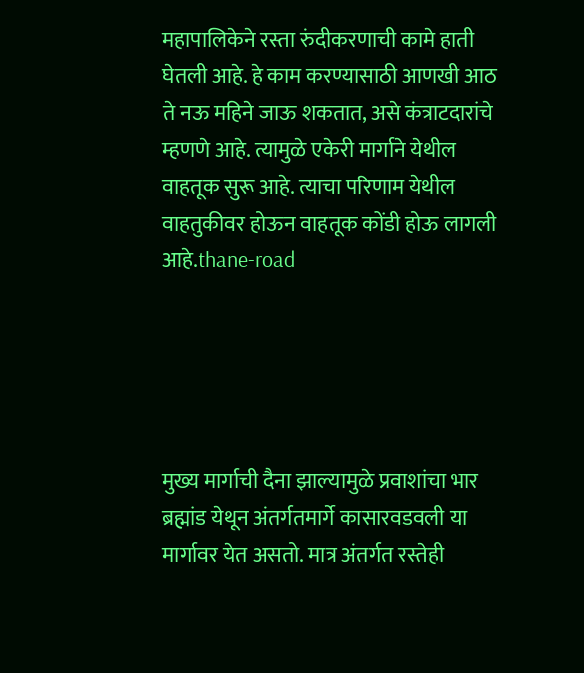महापालिकेने रस्ता रुंदीकरणाची कामे हाती घेतली आहे. हे काम करण्यासाठी आणखी आठ ते नऊ महिने जाऊ शकतात, असे कंत्राटदारांचे म्हणणे आहे. त्यामुळे एकेरी मार्गाने येथील वाहतूक सुरू आहे. त्याचा परिणाम येथील वाहतुकीवर होऊन वाहतूक कोंडी होऊ लागली आहे.thane-road





मुख्य मार्गाची दैना झाल्यामुळे प्रवाशांचा भार ब्रह्मांड येथून अंतर्गतमार्गे कासारवडवली या मार्गावर येत असतो. मात्र अंतर्गत रस्तेही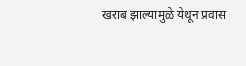खराब झाल्यामुळे येथून प्रवास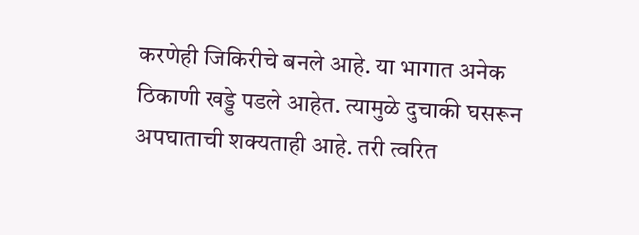करणेही जिकिरीचे बनले आहे. या भागात अनेक ठिकाणी खड्डे पडले आहेत. त्यामुळे दुचाकी घसरून अपघाताची शक्यताही आहे. तरी त्वरित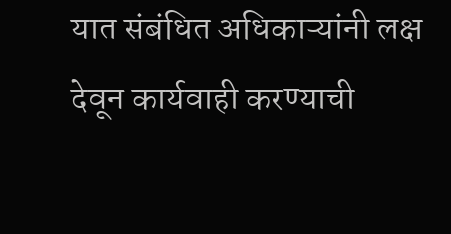यात संबंधित अधिकाऱ्यांनी लक्ष देवून कार्यवाही करण्याची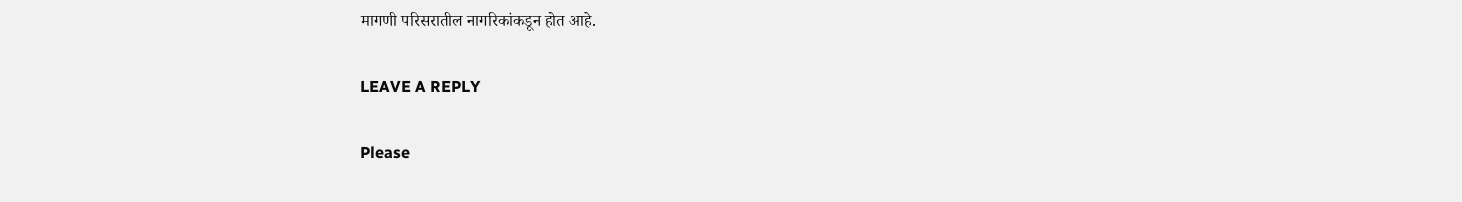मागणी परिसरातील नागरिकांकडून होत आहे.

LEAVE A REPLY

Please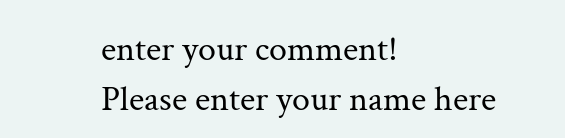enter your comment!
Please enter your name here